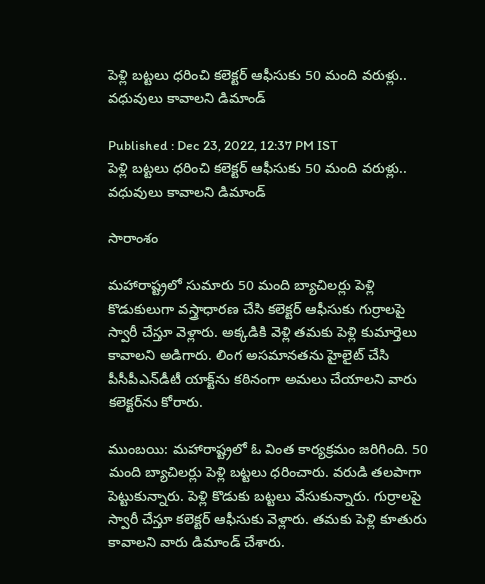పెళ్లి బట్టలు ధరించి కలెక్టర్ ఆఫీసుకు 50 మంది వరుళ్లు.. వధువులు కావాలని డిమాండ్

Published : Dec 23, 2022, 12:37 PM IST
పెళ్లి బట్టలు ధరించి కలెక్టర్ ఆఫీసుకు 50 మంది వరుళ్లు.. వధువులు కావాలని డిమాండ్

సారాంశం

మహారాష్ట్రలో సుమారు 50 మంది బ్యాచిలర్లు పెళ్లి కొడుకులుగా వస్త్రాధారణ చేసి కలెక్టర్ ఆఫీసుకు గుర్రాలపై స్వారీ చేస్తూ వెళ్లారు. అక్కడికి వెళ్లి తమకు పెళ్లి కుమార్తెలు కావాలని అడిగారు. లింగ అసమానతను హైలైట్ చేసి పీసీపీఎన్‌డీటీ యాక్ట్‌ను కఠినంగా అమలు చేయాలని వారు కలెక్టర్‌ను కోరారు.

ముంబయి: మహారాష్ట్రలో ఓ వింత కార్యక్రమం జరిగింది. 50 మంది బ్యాచిలర్లు పెళ్లి బట్టలు ధరించారు. వరుడి తలపాగా పెట్టుకున్నారు. పెళ్లి కొడుకు బట్టలు వేసుకున్నారు. గుర్రాలపై స్వారీ చేస్తూ కలెక్టర్ ఆఫీసుకు వెళ్లారు. తమకు పెళ్లి కూతురు కావాలని వారు డిమాండ్ చేశారు.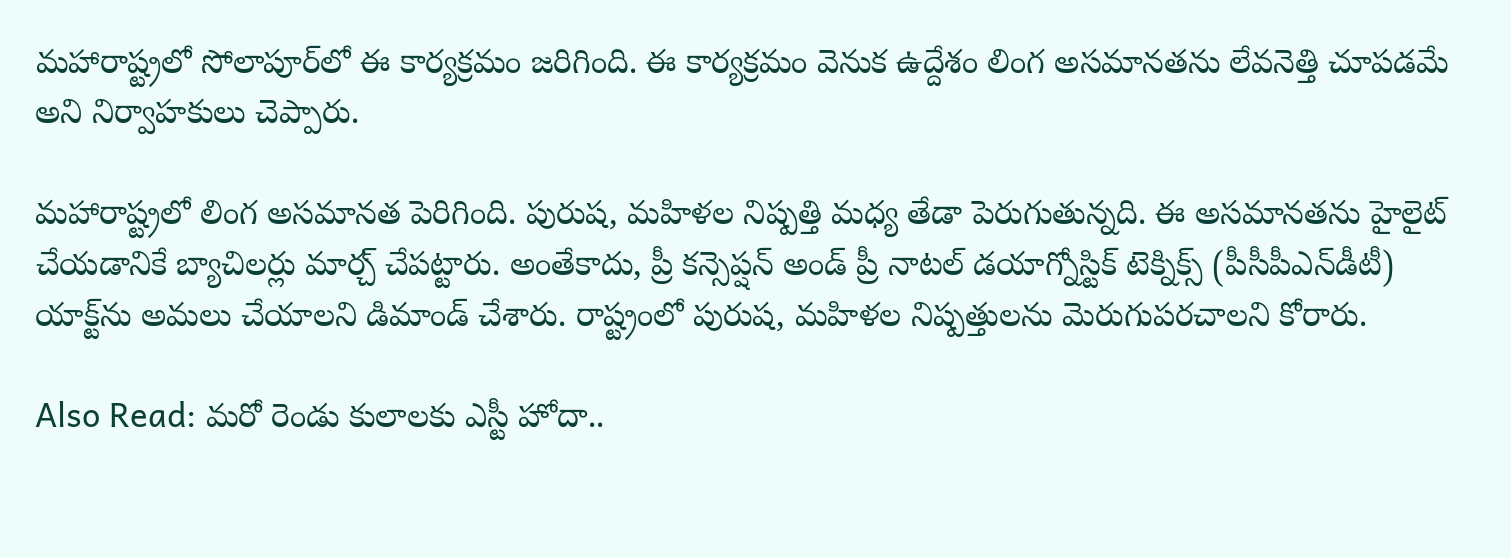మహారాష్ట్రలో సోలాపూర్‌లో ఈ కార్యక్రమం జరిగింది. ఈ కార్యక్రమం వెనుక ఉద్దేశం లింగ అసమానతను లేవనెత్తి చూపడమే అని నిర్వాహకులు చెప్పారు.

మహారాష్ట్రలో లింగ అసమానత పెరిగింది. పురుష, మహిళల నిష్పత్తి మధ్య తేడా పెరుగుతున్నది. ఈ అసమానతను హైలైట్ చేయడానికే బ్యాచిలర్లు మార్చ్ చేపట్టారు. అంతేకాదు, ప్రీ కన్సెప్షన్ అండ్ ప్రీ నాటల్ డయాగ్నోస్టిక్ టెక్నిక్స్ (పీసీపీఎన్‌డీటీ) యాక్ట్‌ను అమలు చేయాలని డిమాండ్ చేశారు. రాష్ట్రంలో పురుష, మహిళల నిష్పత్తులను మెరుగుపరచాలని కోరారు.

Also Read: మరో రెండు కులాలకు ఎస్టీ హోదా..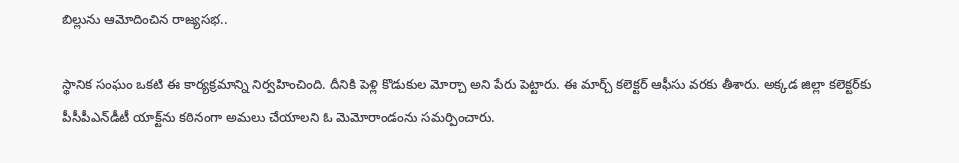బిల్లును ఆమోదించిన రాజ్యసభ..

స్థానిక సంఘం ఒకటి ఈ కార్యక్రమాన్ని నిర్వహించింది. దీనికి పెళ్లి కొడుకుల మోర్చా అని పేరు పెట్టారు. ఈ మార్చ్ కలెక్టర్ ఆఫీసు వరకు తీశారు. అక్కడ జిల్లా కలెక్టర్‌కు పీసీపీఎన్‌డీటీ యాక్ట్‌ను కఠినంగా అమలు చేయాలని ఓ మెమోరాండంను సమర్పించారు.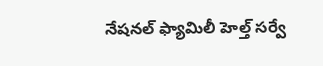నేషనల్ ఫ్యామిలీ హెల్త్ సర్వే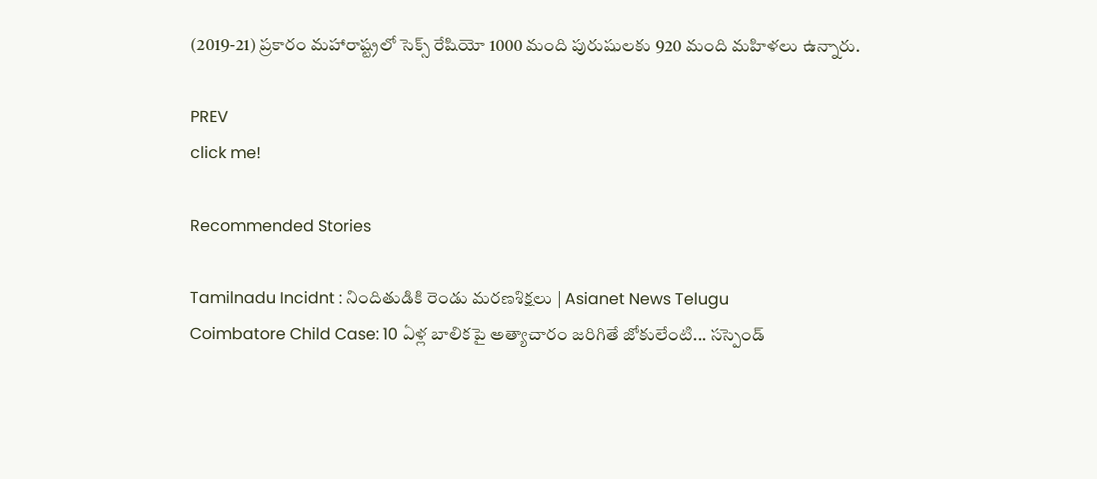(2019-21) ప్రకారం మహారాష్ట్రలో సెక్స్ రేషియో 1000 మంది పురుషులకు 920 మంది మహిళలు ఉన్నారు.

PREV
click me!

Recommended Stories

Tamilnadu Incidnt : నిందితుడికి రెండు మరణశిక్షలు | Asianet News Telugu
Coimbatore Child Case: 10 ఏళ్ల బాలికపై అత్యాచారం జరిగితే జోకులేంటి... సస్పెండ్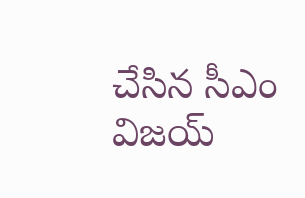చేసిన సీఎం విజయ్